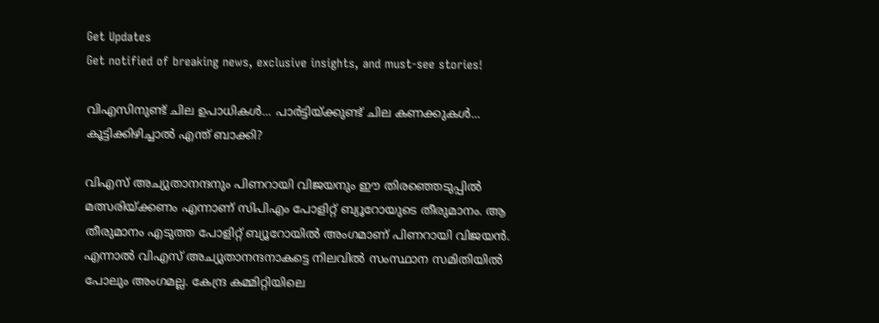Get Updates
Get notified of breaking news, exclusive insights, and must-see stories!

വിഎസിനുണ്ട് ചില ഉപാധികള്‍... പാര്‍ട്ടിയ്ക്കുണ്ട് ചില കണക്കുകള്‍... കൂട്ടിക്കിഴിച്ചാല്‍ എന്ത് ബാക്കി?

വിഎസ് അച്യുതാനന്ദനും പിണറായി വിജയനും ഈ തിരഞ്ഞെടുപ്പില്‍ മത്സരിയ്ക്കണം എന്നാണ് സിപിഎം പോളിറ്റ് ബ്യൂറോയുടെ തീരുമാനം. ആ തീരുമാനം എടുത്ത പോളിറ്റ് ബ്യൂറോയില്‍ അംഗമാണ് പിണറായി വിജയന്‍. എന്നാല്‍ വിഎസ് അച്യുതാനന്ദനാകട്ടെ നിലവില്‍ സംസ്ഥാന സമിതിയില്‍ പോലും അംഗമല്ല. കേന്ദ്ര കമ്മിറ്റിയിലെ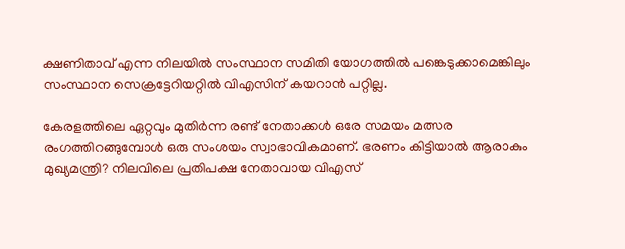ക്ഷണിതാവ് എന്ന നിലയില്‍ സംസ്ഥാന സമിതി യോഗത്തില്‍ പങ്കെടുക്കാമെങ്കിലും സംസ്ഥാന സെക്രട്ടേറിയറ്റില്‍ വിഎസിന് കയറാന്‍ പറ്റില്ല.

കേരളത്തിലെ ഏറ്റവും മുതിര്‍ന്ന രണ്ട് നേതാക്കള്‍ ഒരേ സമയം മത്സര രംഗത്തിറങ്ങുമ്പോള്‍ ഒരു സംശയം സ്വാഭാവികമാണ്. ഭരണം കിട്ടിയാല്‍ ആരാകും മുഖ്യമന്ത്രി? നിലവിലെ പ്രതിപക്ഷ നേതാവായ വിഎസ്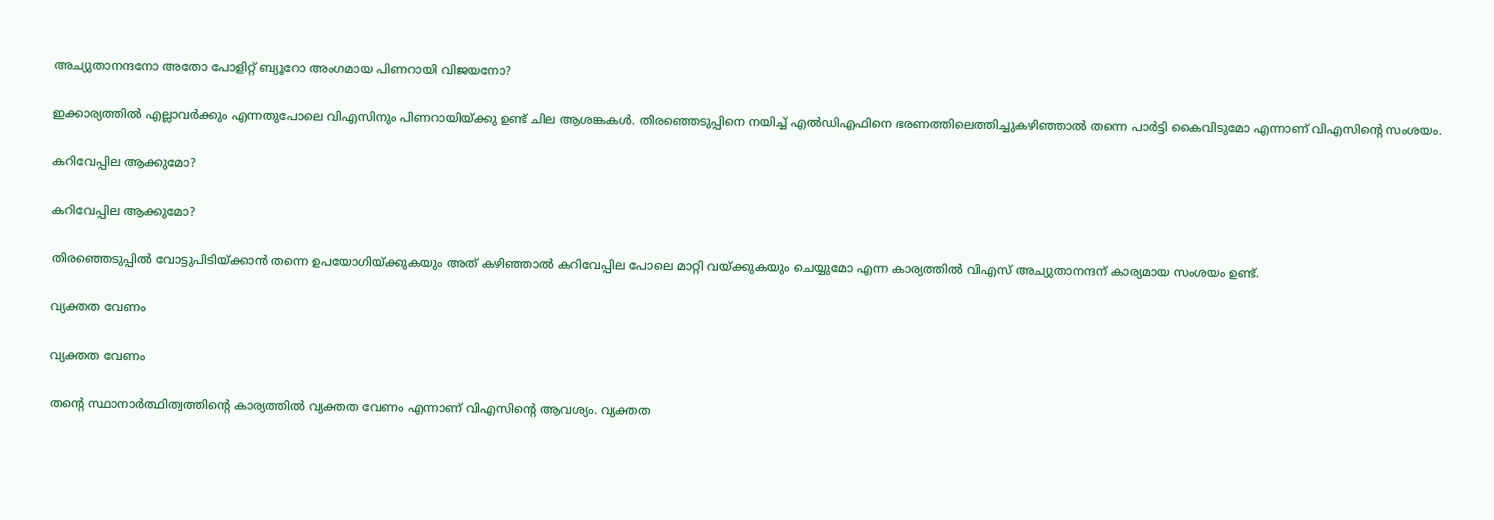അച്യുതാനന്ദനോ അതോ പോളിറ്റ് ബ്യൂറോ അംഗമായ പിണറായി വിജയനോ?

ഇക്കാര്യത്തില്‍ എല്ലാവര്‍ക്കും എന്നതുപോലെ വിഎസിനും പിണറായിയ്ക്കു ഉണ്ട് ചില ആശങ്കകള്‍. തിരഞ്ഞെടുപ്പിനെ നയിച്ച് എല്‍ഡിഎഫിനെ ഭരണത്തിലെത്തിച്ചുകഴിഞ്ഞാല്‍ തന്നെ പാര്‍ട്ടി കൈവിടുമോ എന്നാണ് വിഎസിന്റെ സംശയം.

കറിവേപ്പില ആക്കുമോ?

കറിവേപ്പില ആക്കുമോ?

തിരഞ്ഞെടുപ്പില്‍ വോട്ടുപിടിയ്ക്കാന്‍ തന്നെ ഉപയോഗിയ്ക്കുകയും അത് കഴിഞ്ഞാല്‍ കറിവേപ്പില പോലെ മാറ്റി വയ്ക്കുകയും ചെയ്യുമോ എന്ന കാര്യത്തില്‍ വിഎസ് അച്യുതാനന്ദന് കാര്യമായ സംശയം ഉണ്ട്.

വ്യക്തത വേണം

വ്യക്തത വേണം

തന്റെ സ്ഥാനാര്‍ത്ഥിത്വത്തിന്റെ കാര്യത്തില്‍ വ്യക്തത വേണം എന്നാണ് വിഎസിന്റെ ആവശ്യം. വ്യക്തത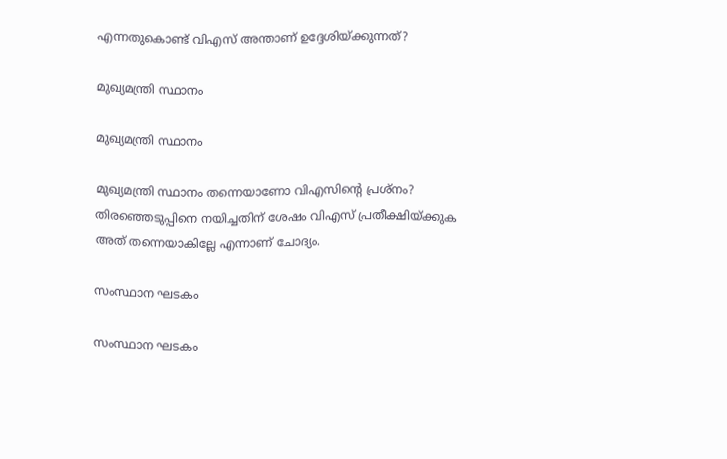എന്നതുകൊണ്ട് വിഎസ് അന്താണ് ഉദ്ദേശിയ്ക്കുന്നത്?

മുഖ്യമന്ത്രി സ്ഥാനം

മുഖ്യമന്ത്രി സ്ഥാനം

മുഖ്യമന്ത്രി സ്ഥാനം തന്നെയാണോ വിഎസിന്റെ പ്രശ്‌നം? തിരഞ്ഞെടുപ്പിനെ നയിച്ചതിന് ശേഷം വിഎസ് പ്രതീക്ഷിയ്ക്കുക അത് തന്നെയാകില്ലേ എന്നാണ് ചോദ്യം.

സംസ്ഥാന ഘടകം

സംസ്ഥാന ഘടകം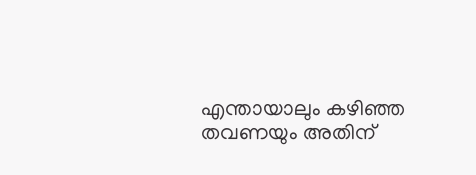എന്തായാലും കഴിഞ്ഞ തവണയും അതിന്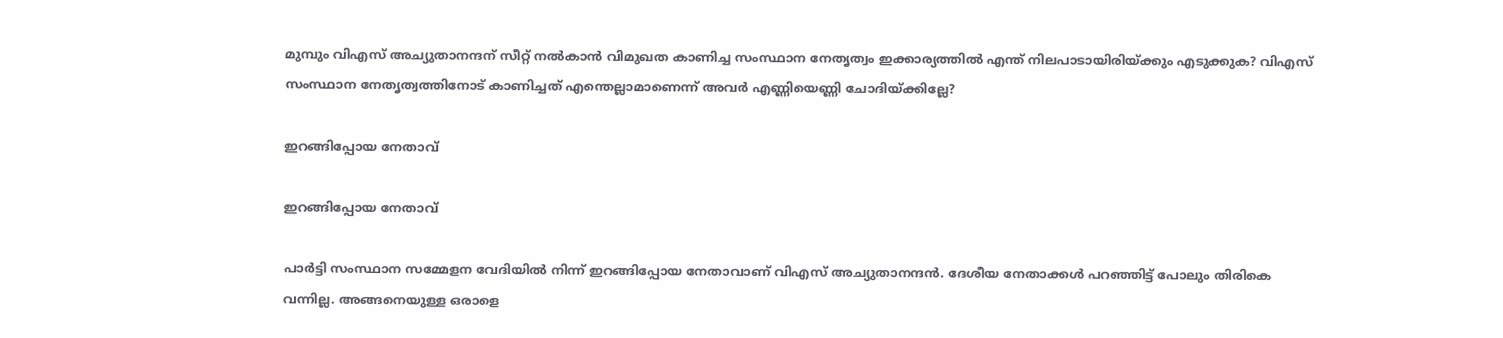മുമ്പും വിഎസ് അച്യുതാനന്ദന് സീറ്റ് നല്‍കാന്‍ വിമുഖത കാണിച്ച സംസ്ഥാന നേതൃത്വം ഇക്കാര്യത്തില്‍ എന്ത് നിലപാടായിരിയ്ക്കും എടുക്കുക? വിഎസ് സംസ്ഥാന നേതൃത്വത്തിനോട് കാണിച്ചത് എന്തെല്ലാമാണെന്ന് അവര്‍ എണ്ണിയെണ്ണി ചോദിയ്ക്കില്ലേ?

ഇറങ്ങിപ്പോയ നേതാവ്

ഇറങ്ങിപ്പോയ നേതാവ്

പാര്‍ട്ടി സംസ്ഥാന സമ്മേളന വേദിയില്‍ നിന്ന് ഇറങ്ങിപ്പോയ നേതാവാണ് വിഎസ് അച്യുതാനന്ദന്‍. ദേശീയ നേതാക്കള്‍ പറഞ്ഞിട്ട് പോലും തിരികെ വന്നില്ല. അങ്ങനെയുള്ള ഒരാളെ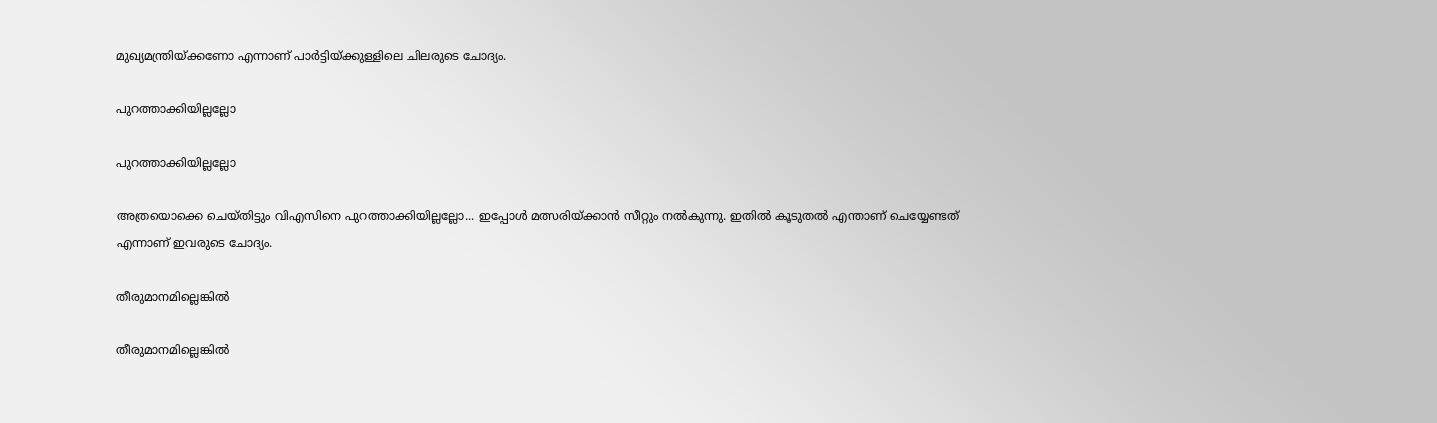മുഖ്യമന്ത്രിയ്ക്കണോ എന്നാണ് പാര്‍ട്ടിയ്ക്കുള്ളിലെ ചിലരുടെ ചോദ്യം.

പുറത്താക്കിയില്ലല്ലോ

പുറത്താക്കിയില്ലല്ലോ

അത്രയൊക്കെ ചെയ്തിട്ടും വിഎസിനെ പുറത്താക്കിയില്ലല്ലോ... ഇപ്പോള്‍ മത്സരിയ്ക്കാന്‍ സീറ്റും നല്‍കുന്നു. ഇതില്‍ കൂടുതല്‍ എന്താണ് ചെയ്യേണ്ടത് എന്നാണ് ഇവരുടെ ചോദ്യം.

തീരുമാനമില്ലെങ്കില്‍

തീരുമാനമില്ലെങ്കില്‍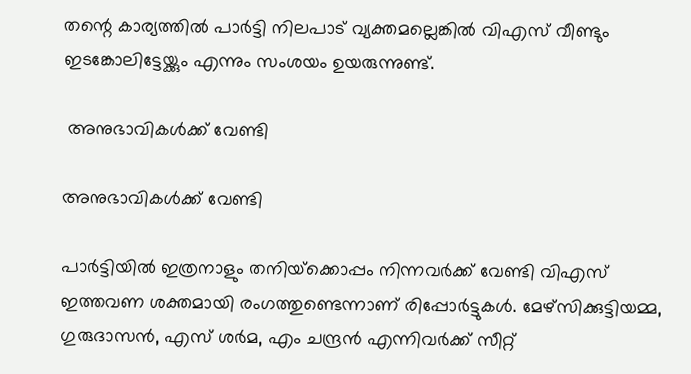തന്റെ കാര്യത്തില്‍ പാര്‍ട്ടി നിലപാട് വ്യക്തമല്ലെങ്കില്‍ വിഎസ് വീണ്ടും ഇടങ്കോലിട്ടേയ്ക്കും എന്നും സംശയം ഉയരുന്നുണ്ട്.

 അനുഭാവികള്‍ക്ക് വേണ്ടി

അനുഭാവികള്‍ക്ക് വേണ്ടി

പാര്‍ട്ടിയില്‍ ഇത്രനാളും തനിയ്‌ക്കൊപ്പം നിന്നവര്‍ക്ക് വേണ്ടി വിഎസ് ഇത്തവണ ശക്തമായി രംഗത്തുണ്ടെന്നാണ് രിപ്പോര്‍ട്ടുകള്‍. മേഴ്‌സിക്കുട്ടിയമ്മ, ഗുരുദാസന്‍, എസ് ശര്‍മ, എം ചന്ദ്രന്‍ എന്നിവര്‍ക്ക് സീറ്റ്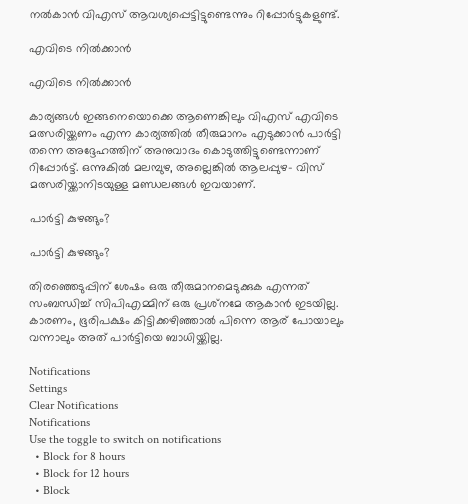നല്‍കാന്‍ വിഎസ് ആവശ്യപ്പെട്ടിട്ടുണ്ടെന്നും റിപ്പോര്‍ട്ടുകളുണ്ട്.

എവിടെ നില്‍ക്കാന്‍

എവിടെ നില്‍ക്കാന്‍

കാര്യങ്ങള്‍ ഇങ്ങനെയൊക്കെ ആണെങ്കിലും വിഎസ് എവിടെ മത്സരിയ്ക്കണം എന്ന കാര്യത്തില്‍ തീരുമാനം എടുക്കാന്‍ പാര്‍ട്ടി തന്നെ അദ്ദേഹത്തിന് അനുവാദം കൊടുത്തിട്ടുണ്ടെന്നാണ് റിപ്പോര്‍ട്ട്. ഒന്നുകില്‍ മലമ്പുഴ, അല്ലെങ്കില്‍ ആലപ്പുഴ- വിസ് മത്സരിയ്ക്കാനിടയുള്ള മണ്ഡലങ്ങള്‍ ഇവയാണ്.

പാര്‍ട്ടി കുഴങ്ങും?

പാര്‍ട്ടി കുഴങ്ങും?

തിരഞ്ഞെടുപ്പിന് ശേഷം ഒരു തീരുമാനമെടുക്കുക എന്നത് സംബന്ധിച്ച് സിപിഎമ്മിന് ഒരു പ്രശ്‌നമേ ആകാന്‍ ഇടയില്ല. കാരണം, ഭൂരിപക്ഷം കിട്ടിക്കഴിഞ്ഞാല്‍ പിന്നെ ആര് പോയാലും വന്നാലും അത് പാര്‍ട്ടിയെ ബാധിയ്ക്കില്ല.

Notifications
Settings
Clear Notifications
Notifications
Use the toggle to switch on notifications
  • Block for 8 hours
  • Block for 12 hours
  • Block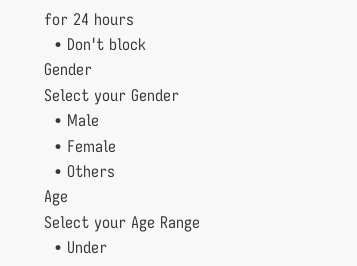for 24 hours
  • Don't block
Gender
Select your Gender
  • Male
  • Female
  • Others
Age
Select your Age Range
  • Under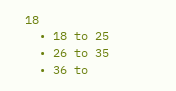18
  • 18 to 25
  • 26 to 35
  • 36 to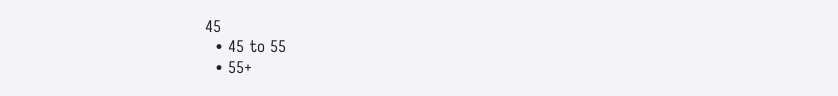45
  • 45 to 55
  • 55+